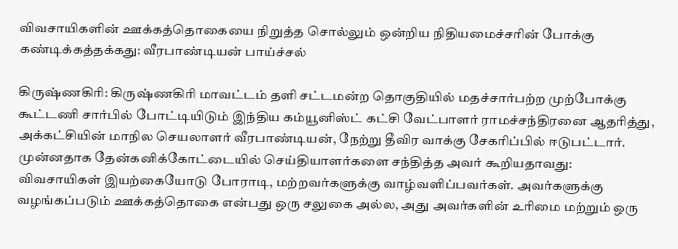விவசாயிகளின் ஊக்கத்தொகையை நிறுத்த சொல்லும் ஒன்றிய நிதியமைச்சரின் போக்கு கண்டிக்கத்தக்கது: வீரபாண்டியன் பாய்ச்சல்

கிருஷ்ணகிரி: கிருஷ்ணகிரி மாவட்டம் தளி சட்டமன்ற தொகுதியில் மதச்சார்பற்ற முற்போக்கு கூட்டணி சார்பில் போட்டியிடும் இந்திய கம்யூனிஸ்ட் கட்சி வேட்பாளர் ராமச்சந்திரனை ஆதரித்து, அக்கட்சியின் மாநில செயலாளர் வீரபாண்டியன், நேற்று தீவிர வாக்கு சேகரிப்பில் ஈடுபட்டார். முன்னதாக தேன்கனிக்கோட்டையில் செய்தியாளர்களை சந்தித்த அவர் கூறியதாவது: விவசாயிகள் இயற்கையோடு போராடி, மற்றவர்களுக்கு வாழ்வளிப்பவர்கள். அவர்களுக்கு வழங்கப்படும் ஊக்கத்தொகை என்பது ஒரு சலுகை அல்ல, அது அவர்களின் உரிமை மற்றும் ஒரு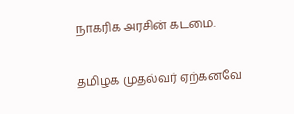நாகரிக அரசின் கடமை.

தமிழக முதல்வர் ஏற்கனவே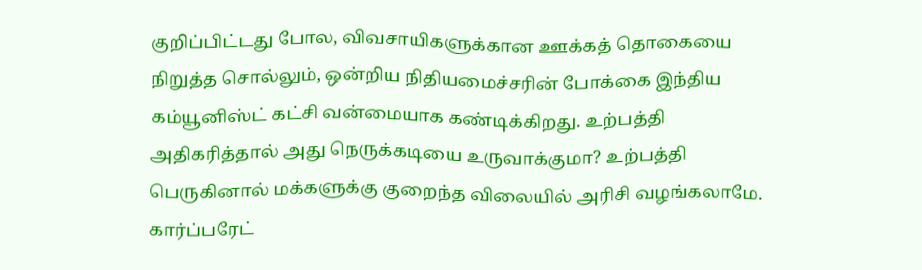குறிப்பிட்டது போல, விவசாயிகளுக்கான ஊக்கத் தொகையை நிறுத்த சொல்லும், ஒன்றிய நிதியமைச்சரின் போக்கை இந்திய கம்யூனிஸ்ட் கட்சி வன்மையாக கண்டிக்கிறது. உற்பத்தி அதிகரித்தால் அது நெருக்கடியை உருவாக்குமா? உற்பத்தி பெருகினால் மக்களுக்கு குறைந்த விலையில் அரிசி வழங்கலாமே. கார்ப்பரேட்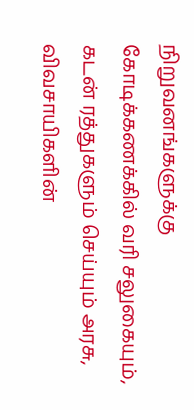நிறுவனங்களுக்கு கோடிக்கணக்கில் வரி சலுகையும், கடன் ரத்துகளும் செய்யும் அரசு, விவசாயிகளின்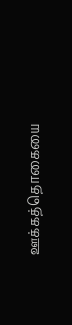ஊக்கத்தொகையை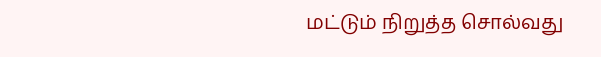மட்டும் நிறுத்த சொல்வது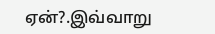ஏன்?.இவ்வாறு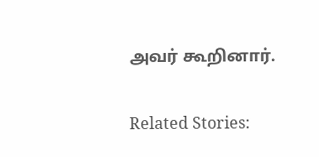அவர் கூறினார்.

Related Stories: